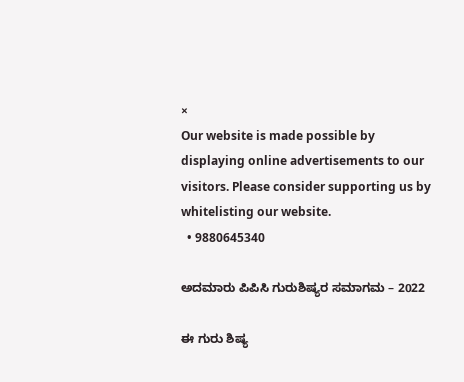×
Our website is made possible by displaying online advertisements to our visitors. Please consider supporting us by whitelisting our website.
  • 9880645340

ಅದಮಾರು ಪಿಪಿಸಿ ಗುರುಶಿಷ್ಯರ ಸಮಾಗಮ – 2022

ಈ ಗುರು ಶಿಷ್ಯ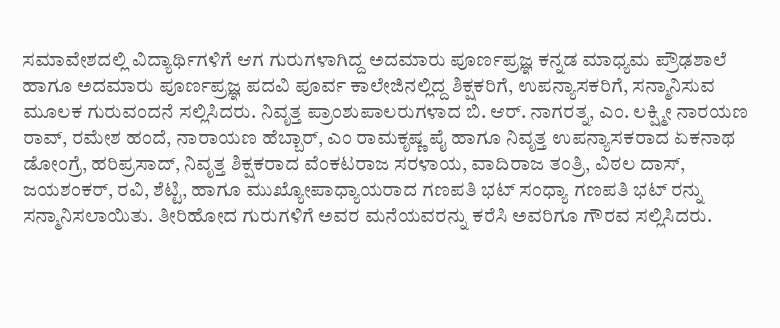ಸಮಾವೇಶದಲ್ಲಿ ವಿದ್ಯಾರ್ಥಿಗಳಿಗೆ ಆಗ ಗುರುಗಳಾಗಿದ್ದ ಅದಮಾರು ಪೂರ್ಣಪ್ರಜ್ಞ ಕನ್ನಡ ಮಾಧ್ಯಮ ಪ್ರೌಢಶಾಲೆ ಹಾಗೂ ಅದಮಾರು ಪೂರ್ಣಪ್ರಜ್ಞ ಪದವಿ ಪೂರ್ವ ಕಾಲೇಜಿನಲ್ಲಿದ್ದ ಶಿಕ್ಷಕರಿಗೆ, ಉಪನ್ಯಾಸಕರಿಗೆ, ಸನ್ಮಾನಿಸುವ ಮೂಲಕ ಗುರುವಂದನೆ ಸಲ್ಲಿಸಿದರು. ನಿವೃತ್ತ ಪ್ರಾಂಶುಪಾಲರುಗಳಾದ ಬಿ. ಆರ್. ನಾಗರತ್ನ, ಎಂ. ಲಕ್ಷ್ಮೀ ನಾರಯಣ ರಾವ್, ರಮೇಶ ಹಂದೆ, ನಾರಾಯಣ ಹೆಬ್ಬಾರ್, ಎಂ ರಾಮಕೃಷ್ಣ ಪೈ ಹಾಗೂ ನಿವೃತ್ತ ಉಪನ್ಯಾಸಕರಾದ ಏಕನಾಥ ಡೋಂಗ್ರೆ, ಹರಿಪ್ರಸಾದ್, ನಿವೃತ್ತ ಶಿಕ್ಷಕರಾದ ವೆಂಕಟರಾಜ ಸರಳಾಯ, ವಾದಿರಾಜ ತಂತ್ರಿ, ವಿಠಲ ದಾಸ್, ಜಯಶಂಕರ್, ರವಿ, ಶೆಟ್ಟಿ, ಹಾಗೂ ಮುಖ್ಯೋಪಾಧ್ಯಾಯರಾದ ಗಣಪತಿ ಭಟ್ ಸಂಧ್ಯಾ ಗಣಪತಿ ಭಟ್ ರನ್ನು ಸನ್ಮಾನಿಸಲಾಯಿತು. ತೀರಿಹೋದ ಗುರುಗಳಿಗೆ ಅವರ ಮನೆಯವರನ್ನು ಕರೆಸಿ ಅವರಿಗೂ ಗೌರವ ಸಲ್ಲಿಸಿದರು.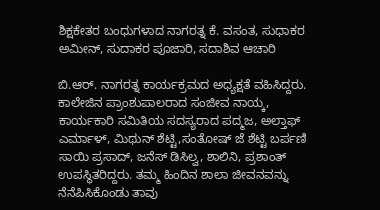ಶಿಕ್ಷಕೇತರ ಬಂಧುಗಳಾದ ನಾಗರತ್ನ ಕೆ. ವಸಂತ, ಸುಧಾಕರ ಅಮೀನ್, ಸುದಾಕರ ಪೂಜಾರಿ, ಸದಾಶಿವ ಆಚಾರಿ

ಬಿ.ಆರ್. ನಾಗರತ್ನ ಕಾರ್ಯಕ್ರಮದ ಅಧ್ಯಕ್ಷತೆ ವಹಿಸಿದ್ದರು. ಕಾಲೇಜಿನ ಪ್ರಾಂಶುಪಾಲರಾದ ಸಂಜೀವ ನಾಯ್ಕ, ಕಾರ್ಯಕಾರಿ ಸಮಿತಿಯ ಸದಸ್ಯರಾದ ಪದ್ಮಜ, ಅಲ್ತಾಫ್ ಎರ್ಮಾಳ್, ಮಿಥುನ್ ಶೆಟ್ಟಿ,ಸಂತೋಷ್ ಜೆ ಶೆಟ್ಟಿ ಬರ್ಪಣಿ  ಸಾಯಿ ಪ್ರಸಾದ್, ಜನೆಸ್ ಡಿಸಿಲ್ವ, ಶಾಲಿನಿ, ಪ್ರಶಾಂತ್‌ ಉಪಸ್ಥಿತರಿದ್ದರು. ತಮ್ಮ ಹಿಂದಿನ ಶಾಲಾ ಜೀವನವನ್ನು ನೆನೆಪಿಸಿಕೊಂಡು ತಾವು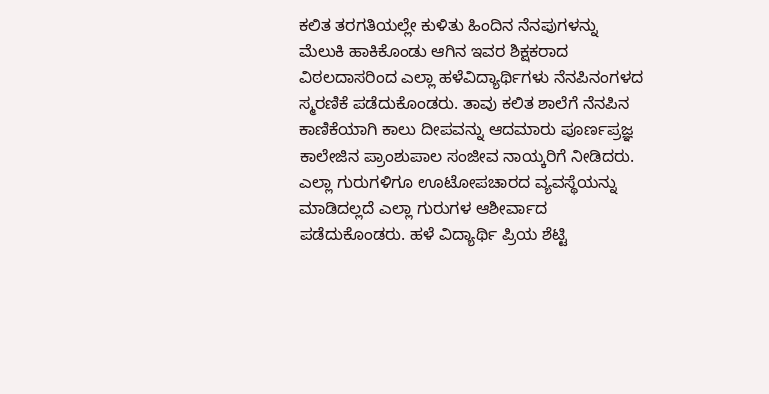ಕಲಿತ ತರಗತಿಯಲ್ಲೇ ಕುಳಿತು ಹಿಂದಿನ ನೆನಪುಗಳನ್ನು ಮೆಲುಕಿ ಹಾಕಿಕೊಂಡು ಆಗಿನ ಇವರ ಶಿಕ್ಷಕರಾದ ವಿಠಲದಾಸರಿಂದ ಎಲ್ಲಾ ಹಳೆವಿದ್ಯಾರ್ಥಿಗಳು ನೆನಪಿನಂಗಳದ ಸ್ಮರಣಿಕೆ ಪಡೆದುಕೊಂಡರು. ತಾವು ಕಲಿತ ಶಾಲೆಗೆ ನೆನಪಿನ ಕಾಣಿಕೆಯಾಗಿ ಕಾಲು ದೀಪವನ್ನು ಆದಮಾರು ಪೂರ್ಣಪ್ರಜ್ಞ ಕಾಲೇಜಿನ ಪ್ರಾಂಶುಪಾಲ ಸಂಜೀವ ನಾಯ್ಕರಿಗೆ ನೀಡಿದರು. ಎಲ್ಲಾ ಗುರುಗಳಿಗೂ ಊಟೋಪಚಾರದ ವ್ಯವಸ್ಥೆಯನ್ನು ಮಾಡಿದಲ್ಲದೆ ಎಲ್ಲಾ ಗುರುಗಳ ಆಶೀರ್ವಾದ ಪಡೆದುಕೊಂಡರು. ಹಳೆ ವಿದ್ಯಾರ್ಥಿ ಪ್ರಿಯ ಶೆಟ್ಟಿ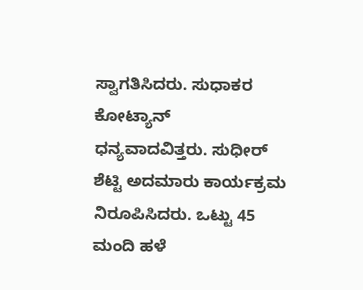ಸ್ವಾಗತಿಸಿದರು. ಸುಧಾಕರ ಕೋಟ್ಯಾನ್ ಧನ್ಯವಾದವಿತ್ತರು. ಸುಧೀರ್ ಶೆಟ್ಟಿ ಅದಮಾರು ಕಾರ್ಯಕ್ರಮ ನಿರೂಪಿಸಿದರು. ಒಟ್ಟು 45 ಮಂದಿ ಹಳೆ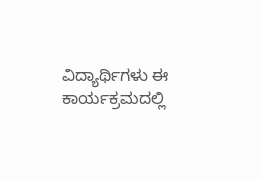ವಿದ್ಯಾರ್ಥಿಗಳು ಈ ಕಾರ್ಯಕ್ರಮದಲ್ಲಿ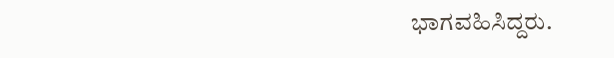ಭಾಗವಹಿಸಿದ್ದರು.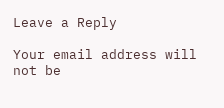Leave a Reply

Your email address will not be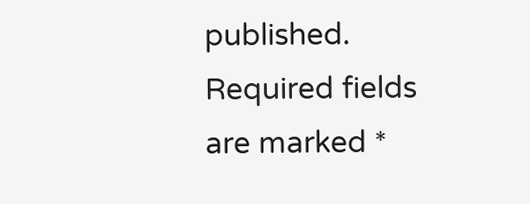published. Required fields are marked *